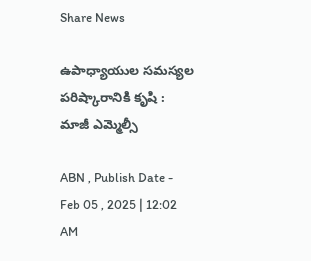Share News

ఉపాధ్యాయుల సమస్యల పరిష్కారానికి కృషి : మాజీ ఎమ్మెల్సీ

ABN , Publish Date - Feb 05 , 2025 | 12:02 AM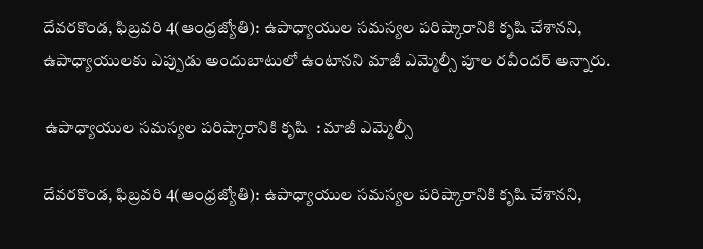దేవరకొండ, ఫిబ్రవరి 4(ఆంధ్రజ్యోతి): ఉపాధ్యాయుల సమస్యల పరిష్కారానికి కృషి చేశానని, ఉపాధ్యాయులకు ఎప్పుడు అందుబాటులో ఉంటానని మాజీ ఎమ్మెల్సీ పూల రవీందర్‌ అన్నారు.

 ఉపాధ్యాయుల సమస్యల పరిష్కారానికి కృషి  : మాజీ ఎమ్మెల్సీ

దేవరకొండ, ఫిబ్రవరి 4(ఆంధ్రజ్యోతి): ఉపాధ్యాయుల సమస్యల పరిష్కారానికి కృషి చేశానని,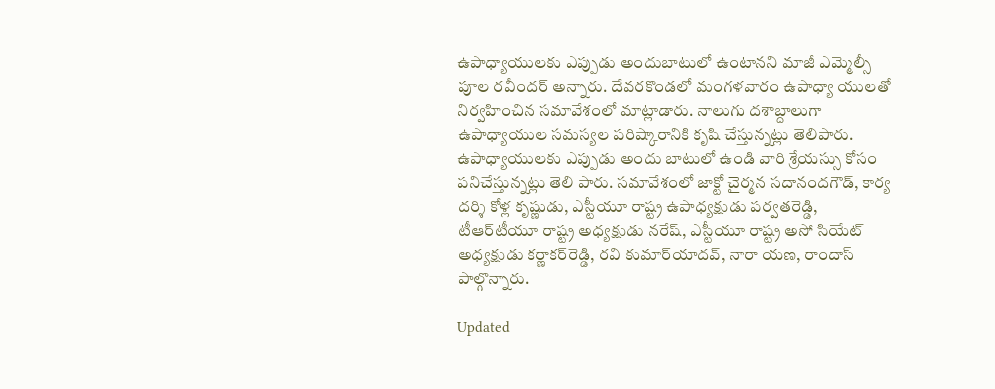ఉపాధ్యాయులకు ఎప్పుడు అందుబాటులో ఉంటానని మాజీ ఎమ్మెల్సీ పూల రవీందర్‌ అన్నారు. దేవరకొండలో మంగళవారం ఉపాధ్యా యులతో నిర్వహించిన సమావేశంలో మాట్లాడారు. నాలుగు దశాబ్దాలుగా ఉపాధ్యాయుల సమస్యల పరిష్కారానికి కృషి చేస్తున్నట్లు తెలిపారు. ఉపాధ్యాయులకు ఎప్పుడు అందు బాటులో ఉండి వారి శ్రేయస్సు కోసం పనిచేస్తున్నట్లు తెలి పారు. సమావేశంలో జాక్టో చైర్మన సదానందగౌడ్‌, కార్య దర్శి కోళ్ల కృష్ణుడు, ఎస్టీయూ రాష్ట్ర ఉపాధ్యక్షుడు పర్వతరెడ్డి, టీఆర్‌టీయూ రాష్ట్ర అధ్యక్షుడు నరేష్‌, ఎస్టీయూ రాష్ట్ర అసో సియేట్‌ అధ్యక్షుడు కర్ణాకర్‌రెడ్డి, రవి కుమార్‌యాదవ్‌, నారా యణ, రాందాస్‌ పాల్గొన్నారు.

Updated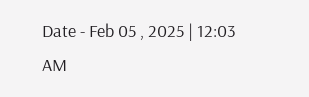Date - Feb 05 , 2025 | 12:03 AM